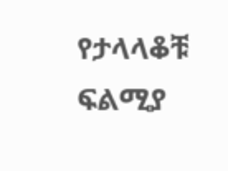የታላላቆቹ ፍልሚያ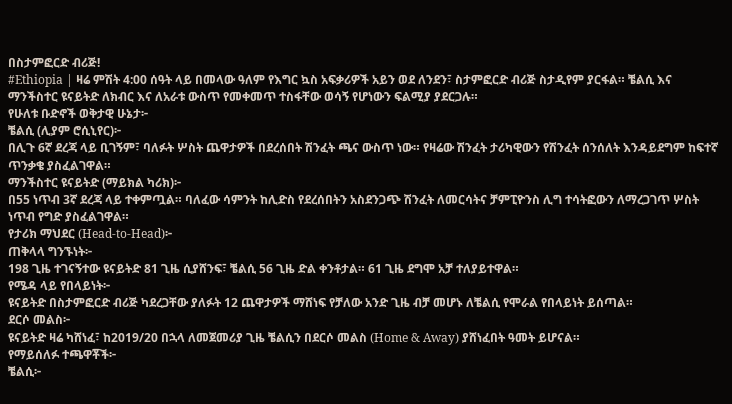በስታምፎርድ ብሪጅ!
#Ethiopia | ዛሬ ምሽት 4:00 ሰዓት ላይ በመላው ዓለም የእግር ኳስ አፍቃሪዎች አይን ወደ ለንደን፣ ስታምፎርድ ብሪጅ ስታዲየም ያርፋል። ቼልሲ እና ማንችስተር ዩናይትድ ለክብር እና ለአራቱ ውስጥ የመቀመጥ ተስፋቸው ወሳኝ የሆነውን ፍልሚያ ያደርጋሉ።
የሁለቱ ቡድኖች ወቅታዊ ሁኔታ፦
ቼልሲ (ሊያም ሮሲኒየር)፦
በሊጉ 6ኛ ደረጃ ላይ ቢገኝም፣ ባለፉት ሦስት ጨዋታዎች በደረሰበት ሽንፈት ጫና ውስጥ ነው። የዛሬው ሽንፈት ታሪካዊውን የሽንፈት ሰንሰለት እንዳይደግም ከፍተኛ ጥንቃቄ ያስፈልገዋል።
ማንችስተር ዩናይትድ (ማይክል ካሪክ)፦
በ55 ነጥብ 3ኛ ደረጃ ላይ ተቀምጧል። ባለፈው ሳምንት ከሊድስ የደረሰበትን አስደንጋጭ ሽንፈት ለመርሳትና ቻምፒዮንስ ሊግ ተሳትፎውን ለማረጋገጥ ሦስት ነጥብ የግድ ያስፈልገዋል።
የታሪክ ማህደር (Head-to-Head)፦
ጠቅላላ ግንኙነት፦
198 ጊዜ ተገናኝተው ዩናይትድ 81 ጊዜ ሲያሸንፍ፣ ቼልሲ 56 ጊዜ ድል ቀንቶታል። 61 ጊዜ ደግሞ አቻ ተለያይተዋል።
የሜዳ ላይ የበላይነት፦
ዩናይትድ በስታምፎርድ ብሪጅ ካደረጋቸው ያለፉት 12 ጨዋታዎች ማሸነፍ የቻለው አንድ ጊዜ ብቻ መሆኑ ለቼልሲ የሞራል የበላይነት ይሰጣል።
ደርሶ መልስ፦
ዩናይትድ ዛሬ ካሸነፈ፣ ከ2019/20 በኋላ ለመጀመሪያ ጊዜ ቼልሲን በደርሶ መልስ (Home & Away) ያሸነፈበት ዓመት ይሆናል።
የማይሰለፉ ተጫዋቾች፦
ቼልሲ፦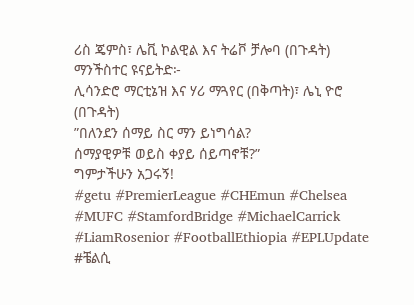ሪስ ጄምስ፣ ሌቪ ኮልዊል እና ትሬቮ ቻሎባ (በጉዳት)
ማንችስተር ዩናይትድ፦
ሊሳንድሮ ማርቲኔዝ እና ሃሪ ማጓየር (በቅጣት)፣ ሌኒ ዮሮ (በጉዳት)
”በለንደን ሰማይ ስር ማን ይነግሳል?
ሰማያዊዎቹ ወይስ ቀያይ ሰይጣኖቹ?”
ግምታችሁን አጋሩኝ!
#getu #PremierLeague #CHEmun #Chelsea #MUFC #StamfordBridge #MichaelCarrick #LiamRosenior #FootballEthiopia #EPLUpdate #ቼልሲ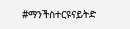#ማንችስተርዩናይትድ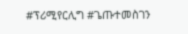#ፕሪሚየርሊግ #ጌጡተመስገን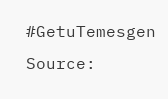#GetuTemesgen
Source: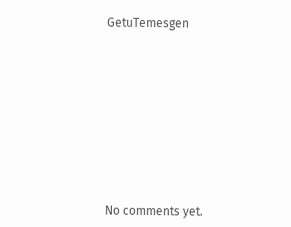GetuTemesgen









No comments yet.